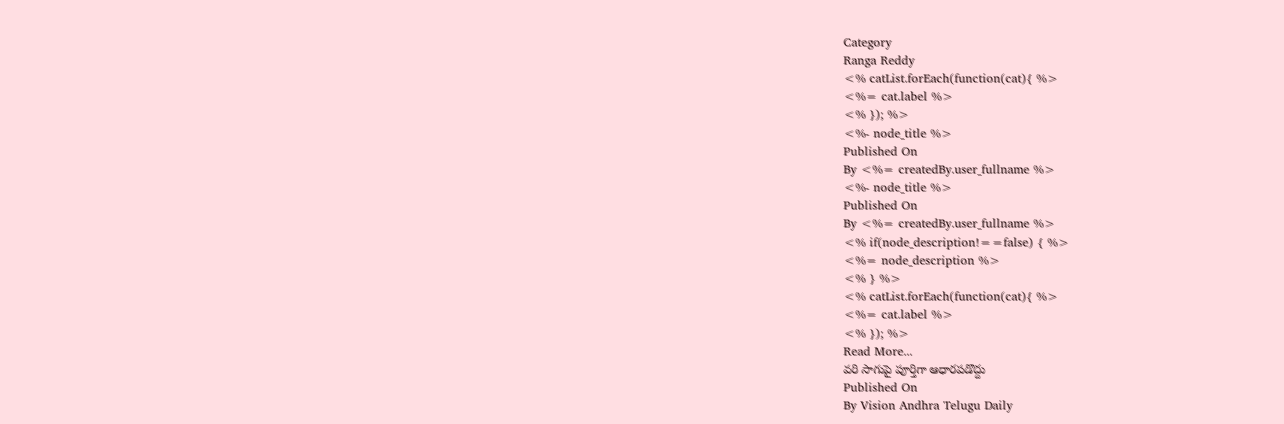Category
Ranga Reddy
<% catList.forEach(function(cat){ %>
<%= cat.label %>
<% }); %>
<%- node_title %>
Published On
By <%= createdBy.user_fullname %>
<%- node_title %>
Published On
By <%= createdBy.user_fullname %>
<% if(node_description!==false) { %>
<%= node_description %>
<% } %>
<% catList.forEach(function(cat){ %>
<%= cat.label %>
<% }); %>
Read More...
వరి సాగుపై పూర్తిగా ఆధారపడొద్దు
Published On
By Vision Andhra Telugu Daily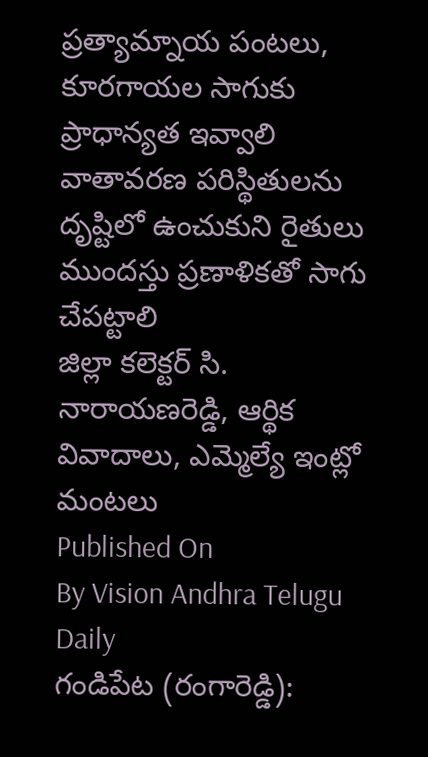ప్రత్యామ్నాయ పంటలు, కూరగాయల సాగుకు ప్రాధాన్యత ఇవ్వాలి
వాతావరణ పరిస్థితులను దృష్టిలో ఉంచుకుని రైతులు ముందస్తు ప్రణాళికతో సాగు చేపట్టాలి
జిల్లా కలెక్టర్ సి. నారాయణరెడ్డి, ఆర్థిక వివాదాలు, ఎమ్మెల్యే ఇంట్లో మంటలు
Published On
By Vision Andhra Telugu Daily
గండిపేట (రంగారెడ్డి):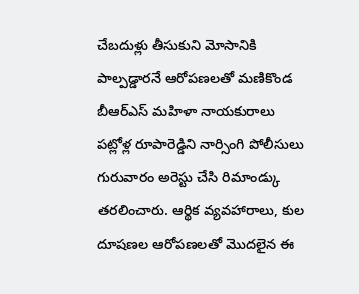చేబదుళ్లు తీసుకుని మోసానికి పాల్పడ్డారనే ఆరోపణలతో మణికొండ బీఆర్ఎస్ మహిళా నాయకురాలు పట్లోళ్ల రూపారెడ్డిని నార్సింగి పోలీసులు గురువారం అరెస్టు చేసి రిమాండ్కు తరలించారు. ఆర్థిక వ్యవహారాలు, కుల దూషణల ఆరోపణలతో మొదలైన ఈ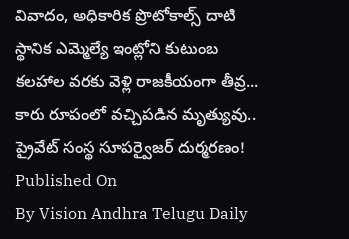వివాదం, అధికారిక ప్రొటోకాల్స్ దాటి స్థానిక ఎమ్మెల్యే ఇంట్లోని కుటుంబ కలహాల వరకు వెళ్లి రాజకీయంగా తీవ్ర... కారు రూపంలో వచ్చిపడిన మృత్యువు.. ప్రైవేట్ సంస్థ సూపర్వైజర్ దుర్మరణం!
Published On
By Vision Andhra Telugu Daily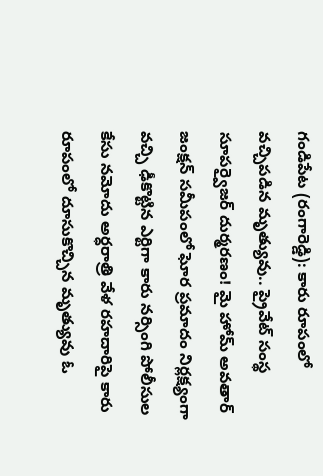గండిపేట (రంగారెడ్డి): కారు రూపంలో వచ్చిపడిన మృత్యువు.. ప్రైవేట్ సంస్థ సూపర్వైజర్ దుర్మరణం! మై హోమ్ అవతార్ జంక్షన్ సమీపంలో ఘోర ప్రమాదం నిర్లక్ష్యంగా వచ్చి ఢీకొట్టిన ఎర్టిగా కారు నర్సింగి పోలీసుల కేసు నమోదు అర్ధరాత్రి వేళ రహదారిపై కారు రూపంలో దూసుకొచ్చిన మృత్యువు ఓ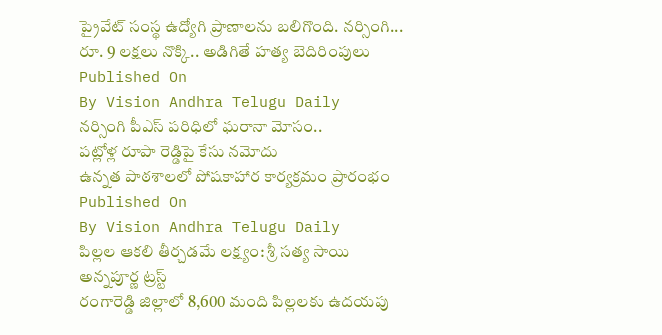ప్రైవేట్ సంస్థ ఉద్యోగి ప్రాణాలను బలిగొంది. నర్సింగి... రూ. 9 లక్షలు నొక్కి.. అడిగితే హత్య బెదిరింపులు
Published On
By Vision Andhra Telugu Daily
నర్సింగి పీఎస్ పరిధిలో ఘరానా మోసం..
పట్లోళ్ల రూపా రెడ్డిపై కేసు నమోదు
ఉన్నత పాఠశాలలో పోషకాహార కార్యక్రమం ప్రారంభం
Published On
By Vision Andhra Telugu Daily
పిల్లల ఆకలి తీర్చడమే లక్ష్యం: శ్రీ సత్య సాయి అన్నపూర్ణ ట్రస్ట్
రంగారెడ్డి జిల్లాలో 8,600 మంది పిల్లలకు ఉదయపు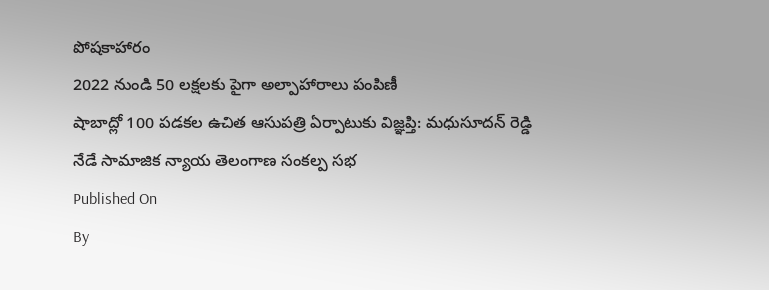పోషకాహారం
2022 నుండి 50 లక్షలకు పైగా అల్పాహారాలు పంపిణీ
షాబాద్లో 100 పడకల ఉచిత ఆసుపత్రి ఏర్పాటుకు విజ్ఞప్తి: మధుసూదన్ రెడ్డి
నేడే సామాజిక న్యాయ తెలంగాణ సంకల్ప సభ
Published On
By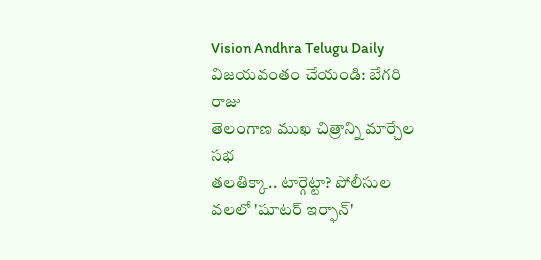Vision Andhra Telugu Daily
విజయవంతం చేయండి: బేగరి రాజు
తెలంగాణ ముఖ చిత్రాన్ని మార్చేల సభ
తలతిక్కా.. టార్గెట్టా? పోలీసుల వలలో 'షూటర్ ఇర్ఫాన్'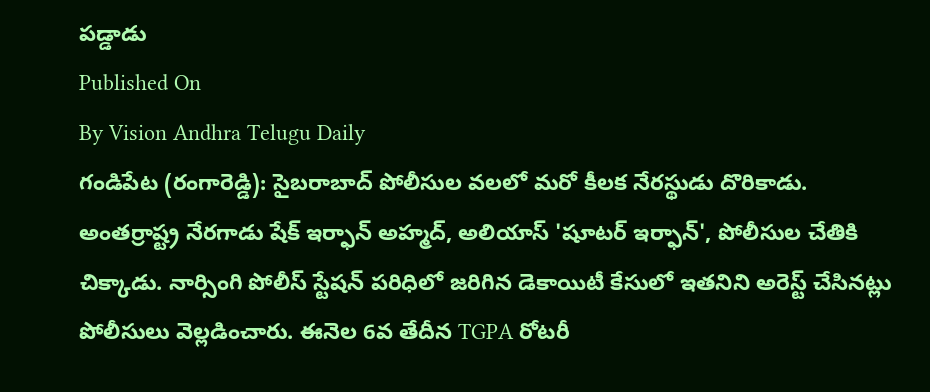పడ్డాడు
Published On
By Vision Andhra Telugu Daily
గండిపేట (రంగారెడ్డి): సైబరాబాద్ పోలీసుల వలలో మరో కీలక నేరస్థుడు దొరికాడు. అంతర్రాష్ట్ర నేరగాడు షేక్ ఇర్ఫాన్ అహ్మద్, అలియాస్ 'షూటర్ ఇర్ఫాన్', పోలీసుల చేతికి చిక్కాడు. నార్సింగి పోలీస్ స్టేషన్ పరిధిలో జరిగిన డెకాయిటీ కేసులో ఇతనిని అరెస్ట్ చేసినట్లు పోలీసులు వెల్లడించారు. ఈనెల 6వ తేదీన TGPA రోటరీ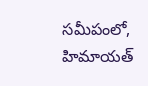సమీపంలో, హిమాయత్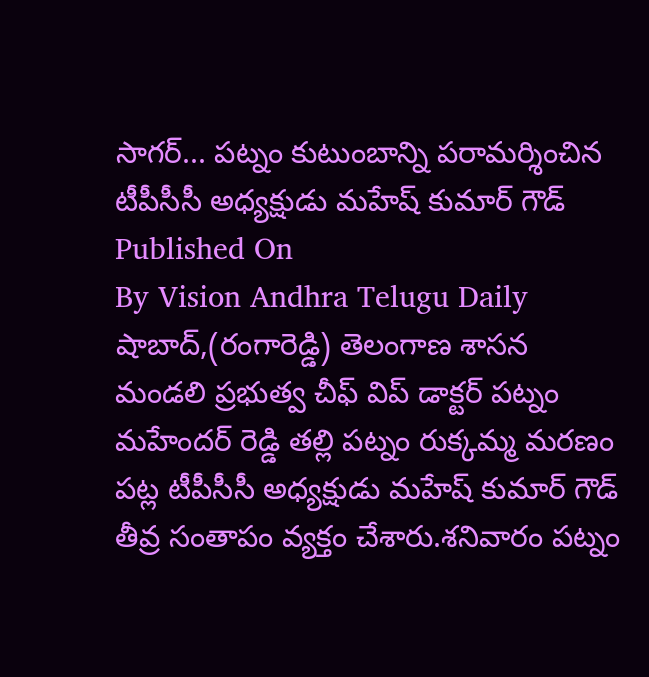సాగర్... పట్నం కుటుంబాన్ని పరామర్శించిన టీపీసీసీ అధ్యక్షుడు మహేష్ కుమార్ గౌడ్
Published On
By Vision Andhra Telugu Daily
షాబాద్,(రంగారెడ్డి) తెలంగాణ శాసన మండలి ప్రభుత్వ చీఫ్ విప్ డాక్టర్ పట్నం మహేందర్ రెడ్డి తల్లి పట్నం రుక్కమ్మ మరణం పట్ల టీపీసీసీ అధ్యక్షుడు మహేష్ కుమార్ గౌడ్ తీవ్ర సంతాపం వ్యక్తం చేశారు.శనివారం పట్నం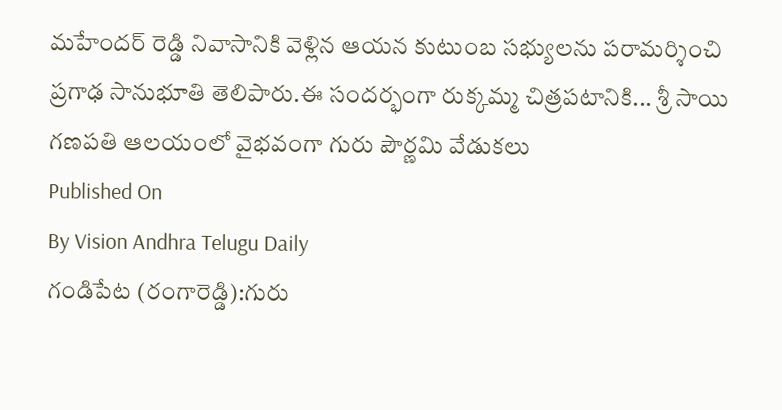మహేందర్ రెడ్డి నివాసానికి వెళ్లిన ఆయన కుటుంబ సభ్యులను పరామర్శించి ప్రగాఢ సానుభూతి తెలిపారు.ఈ సందర్భంగా రుక్కమ్మ చిత్రపటానికి... శ్రీ సాయి గణపతి ఆలయంలో వైభవంగా గురు పౌర్ణమి వేడుకలు
Published On
By Vision Andhra Telugu Daily
గండిపేట (రంగారెడ్డి):గురు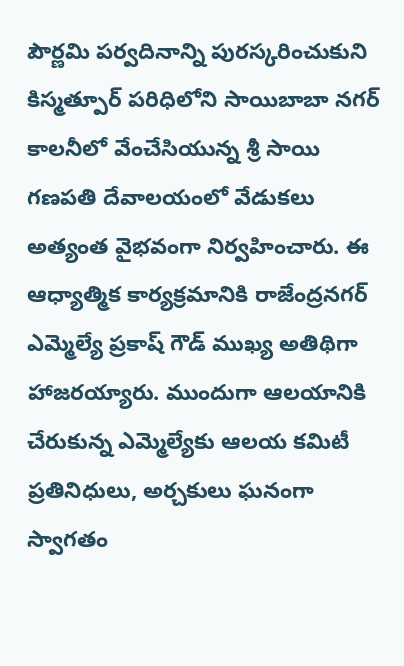పౌర్ణమి పర్వదినాన్ని పురస్కరించుకుని కిస్మత్పూర్ పరిధిలోని సాయిబాబా నగర్ కాలనీలో వేంచేసియున్న శ్రీ సాయి గణపతి దేవాలయంలో వేడుకలు అత్యంత వైభవంగా నిర్వహించారు. ఈ ఆధ్యాత్మిక కార్యక్రమానికి రాజేంద్రనగర్ ఎమ్మెల్యే ప్రకాష్ గౌడ్ ముఖ్య అతిథిగా హాజరయ్యారు. ముందుగా ఆలయానికి చేరుకున్న ఎమ్మెల్యేకు ఆలయ కమిటీ ప్రతినిధులు, అర్చకులు ఘనంగా స్వాగతం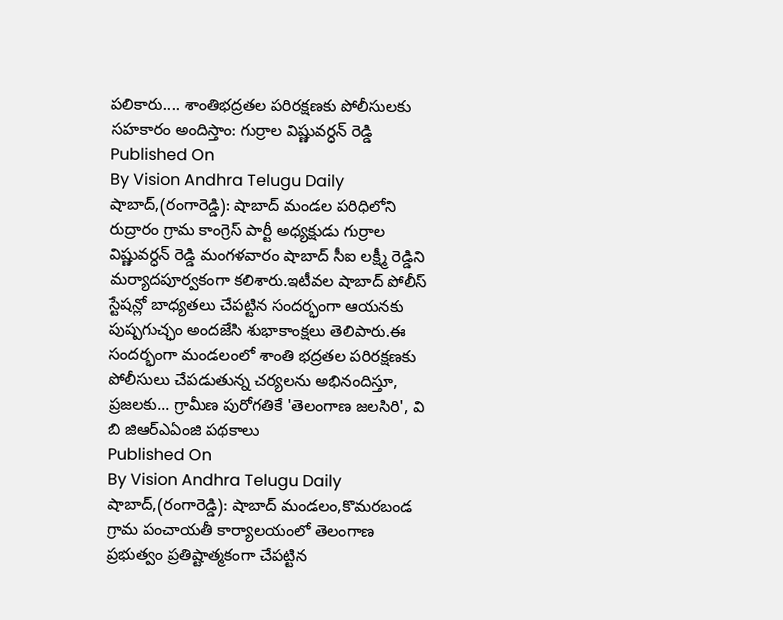పలికారు.... శాంతిభద్రతల పరిరక్షణకు పోలీసులకు సహకారం అందిస్తాం: గుర్రాల విష్ణువర్ధన్ రెడ్డి
Published On
By Vision Andhra Telugu Daily
షాబాద్,(రంగారెడ్డి): షాబాద్ మండల పరిధిలోని రుద్రారం గ్రామ కాంగ్రెస్ పార్టీ అధ్యక్షుడు గుర్రాల విష్ణువర్ధన్ రెడ్డి మంగళవారం షాబాద్ సీఐ లక్ష్మీ రెడ్డిని మర్యాదపూర్వకంగా కలిశారు.ఇటీవల షాబాద్ పోలీస్ స్టేషన్లో బాధ్యతలు చేపట్టిన సందర్భంగా ఆయనకు పుష్పగుచ్ఛం అందజేసి శుభాకాంక్షలు తెలిపారు.ఈ సందర్భంగా మండలంలో శాంతి భద్రతల పరిరక్షణకు పోలీసులు చేపడుతున్న చర్యలను అభినందిస్తూ, ప్రజలకు... గ్రామీణ పురోగతికే 'తెలంగాణ జలసిరి', వి బి జిఆర్ఎఏంజి పథకాలు
Published On
By Vision Andhra Telugu Daily
షాబాద్,(రంగారెడ్డి): షాబాద్ మండలం,కొమరబండ గ్రామ పంచాయతీ కార్యాలయంలో తెలంగాణ ప్రభుత్వం ప్రతిష్టాత్మకంగా చేపట్టిన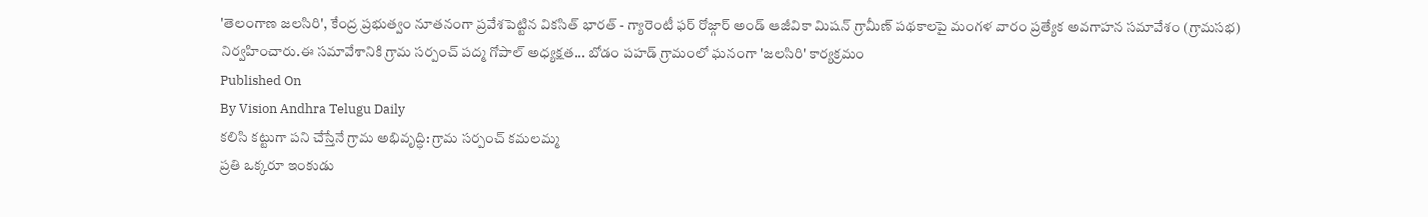'తెలంగాణ జలసిరి', కేంద్ర ప్రభుత్వం నూతనంగా ప్రవేశపెట్టిన వికసిత్ భారత్ - గ్యారెంటీ ఫర్ రోజ్గార్ అండ్ ఆజీవికా మిషన్ గ్రామీణ్ పథకాలపై మంగళ వారం ప్రత్యేక అవగాహన సమావేశం (గ్రామసభ) నిర్వహించారు.ఈ సమావేశానికి గ్రామ సర్పంచ్ పద్మ గోపాల్ అధ్యక్షత... బోడం పహడ్ గ్రామంలో ఘనంగా 'జలసిరి' కార్యక్రమం
Published On
By Vision Andhra Telugu Daily
కలిసి కట్టుగా పని చేస్తేనే గ్రామ అభివృద్ధి: గ్రామ సర్పంచ్ కమలమ్మ
ప్రతి ఒక్కరూ ఇంకుడు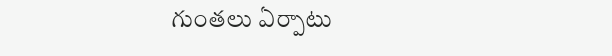గుంతలు ఏర్పాటు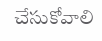చేసుకోవాలి